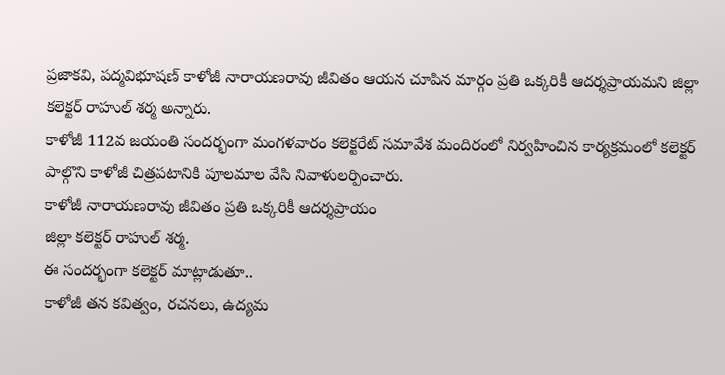ప్రజాకవి, పద్మవిభూషణ్ కాళోజీ నారాయణరావు జీవితం ఆయన చూపిన మార్గం ప్రతి ఒక్కరికీ ఆదర్శప్రాయమని జిల్లా కలెక్టర్ రాహుల్ శర్మ అన్నారు.
కాళోజీ 112వ జయంతి సందర్భంగా మంగళవారం కలెక్టరేట్ సమావేశ మందిరంలో నిర్వహించిన కార్యక్రమంలో కలెక్టర్ పాల్గొని కాళోజీ చిత్రపటానికి పూలమాల వేసి నివాళులర్పించారు.
కాళోజీ నారాయణరావు జీవితం ప్రతి ఒక్కరికీ ఆదర్శప్రాయం
జిల్లా కలెక్టర్ రాహుల్ శర్మ.
ఈ సందర్భంగా కలెక్టర్ మాట్లాడుతూ..
కాళోజీ తన కవిత్వం, రచనలు, ఉద్యమ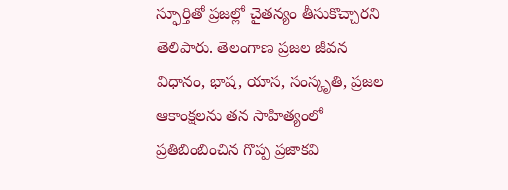స్ఫూర్తితో ప్రజల్లో చైతన్యం తీసుకొచ్చారని తెలిపారు. తెలంగాణ ప్రజల జీవన విధానం, భాష, యాస, సంస్కృతి, ప్రజల ఆకాంక్షలను తన సాహిత్యంలో ప్రతిబింబించిన గొప్ప ప్రజాకవి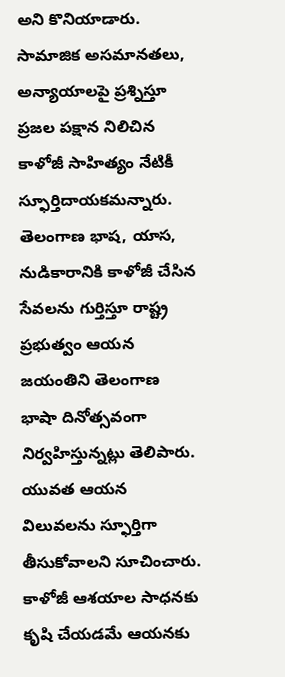అని కొనియాడారు. సామాజిక అసమానతలు, అన్యాయాలపై ప్రశ్నిస్తూ ప్రజల పక్షాన నిలిచిన కాళోజీ సాహిత్యం నేటికీ స్ఫూర్తిదాయకమన్నారు. తెలంగాణ భాష, యాస, నుడికారానికి కాళోజీ చేసిన సేవలను గుర్తిస్తూ రాష్ట్ర ప్రభుత్వం ఆయన జయంతిని తెలంగాణ భాషా దినోత్సవంగా నిర్వహిస్తున్నట్లు తెలిపారు. యువత ఆయన విలువలను స్ఫూర్తిగా తీసుకోవాలని సూచించారు. కాళోజీ ఆశయాల సాధనకు కృషి చేయడమే ఆయనకు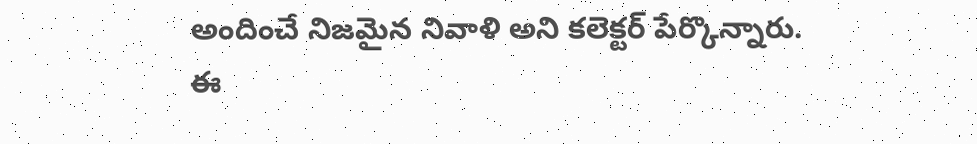అందించే నిజమైన నివాళి అని కలెక్టర్ పేర్కొన్నారు.
ఈ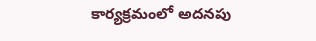కార్యక్రమంలో అదనపు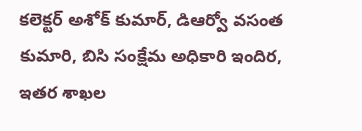కలెక్టర్ అశోక్ కుమార్, డిఆర్వో వసంత కుమారి, బిసి సంక్షేమ అధికారి ఇందిర, ఇతర శాఖల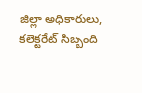జిల్లా అధికారులు, కలెక్టరేట్ సిబ్బంది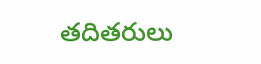తదితరులు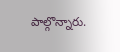పాల్గొన్నారు.